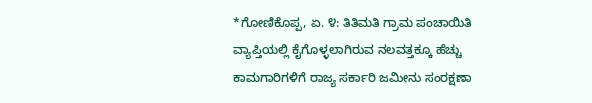*ಗೋಣಿಕೊಪ್ಪ, ಏ. ೪: ತಿತಿಮತಿ ಗ್ರಾಮ ಪಂಚಾಯಿತಿ ವ್ಯಾಪ್ತಿಯಲ್ಲಿ ಕೈಗೊಳ್ಳಲಾಗಿರುವ ನಲವತ್ತಕ್ಕೂ ಹೆಚ್ಚು ಕಾಮಗಾರಿಗಳಿಗೆ ರಾಜ್ಯ ಸರ್ಕಾರಿ ಜಮೀನು ಸಂರಕ್ಷಣಾ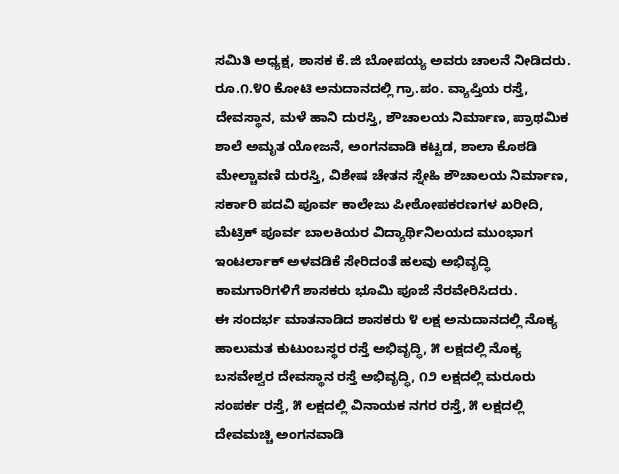ಸಮಿತಿ ಅಧ್ಯಕ್ಷ, ಶಾಸಕ ಕೆ.ಜಿ ಬೋಪಯ್ಯ ಅವರು ಚಾಲನೆ ನೀಡಿದರು.
ರೂ.೧.೪೦ ಕೋಟಿ ಅನುದಾನದಲ್ಲಿ ಗ್ರಾ.ಪಂ. ವ್ಯಾಪ್ತಿಯ ರಸ್ತೆ, ದೇವಸ್ಥಾನ, ಮಳೆ ಹಾನಿ ದುರಸ್ತಿ, ಶೌಚಾಲಯ ನಿರ್ಮಾಣ, ಪ್ರಾಥಮಿಕ ಶಾಲೆ ಅಮೃತ ಯೋಜನೆ, ಅಂಗನವಾಡಿ ಕಟ್ಟಡ, ಶಾಲಾ ಕೊಠಡಿ ಮೇಲ್ಚಾವಣಿ ದುರಸ್ತಿ, ವಿಶೇಷ ಚೇತನ ಸ್ನೇಹಿ ಶೌಚಾಲಯ ನಿರ್ಮಾಣ, ಸರ್ಕಾರಿ ಪದವಿ ಪೂರ್ವ ಕಾಲೇಜು ಪೀಠೋಪಕರಣಗಳ ಖರೀದಿ, ಮೆಟ್ರಿಕ್ ಪೂರ್ವ ಬಾಲಕಿಯರ ವಿದ್ಯಾರ್ಥಿನಿಲಯದ ಮುಂಭಾಗ ಇಂಟರ್ಲಾಕ್ ಅಳವಡಿಕೆ ಸೇರಿದಂತೆ ಹಲವು ಅಭಿವೃದ್ಧಿ ಕಾಮಗಾರಿಗಳಿಗೆ ಶಾಸಕರು ಭೂಮಿ ಪೂಜೆ ನೆರವೇರಿಸಿದರು.
ಈ ಸಂದರ್ಭ ಮಾತನಾಡಿದ ಶಾಸಕರು ೪ ಲಕ್ಷ ಅನುದಾನದಲ್ಲಿ ನೊಕ್ಯ ಹಾಲುಮತ ಕುಟುಂಬಸ್ಥರ ರಸ್ತೆ ಅಭಿವೃದ್ಧಿ, ೫ ಲಕ್ಷದಲ್ಲಿ ನೊಕ್ಯ ಬಸವೇಶ್ವರ ದೇವಸ್ಥಾನ ರಸ್ತೆ ಅಭಿವೃದ್ಧಿ, ೧೨ ಲಕ್ಷದಲ್ಲಿ ಮರೂರು ಸಂಪರ್ಕ ರಸ್ತೆ, ೫ ಲಕ್ಷದಲ್ಲಿ ವಿನಾಯಕ ನಗರ ರಸ್ತೆ, ೫ ಲಕ್ಷದಲ್ಲಿ ದೇವಮಚ್ಚಿ ಅಂಗನವಾಡಿ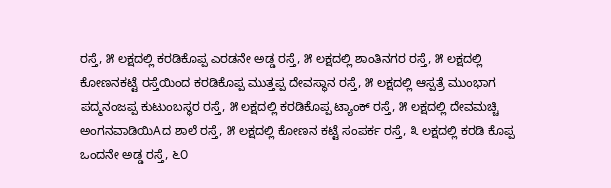ರಸ್ತೆ, ೫ ಲಕ್ಷದಲ್ಲಿ ಕರಡಿಕೊಪ್ಪ ಎರಡನೇ ಅಡ್ಡ ರಸ್ತೆ, ೫ ಲಕ್ಷದಲ್ಲಿ ಶಾಂತಿನಗರ ರಸ್ತೆ, ೫ ಲಕ್ಷದಲ್ಲಿ ಕೋಣನಕಟ್ಟೆ ರಸ್ತೆಯಿಂದ ಕರಡಿಕೊಪ್ಪ ಮುತ್ತಪ್ಪ ದೇವಸ್ಥಾನ ರಸ್ತೆ, ೫ ಲಕ್ಷದಲ್ಲಿ ಆಸ್ಪತ್ರೆ ಮುಂಭಾಗ ಪದ್ಮನಂಜಪ್ಪ ಕುಟುಂಬಸ್ಥರ ರಸ್ತೆ, ೫ ಲಕ್ಷದಲ್ಲಿ ಕರಡಿಕೊಪ್ಪ ಟ್ಯಾಂಕ್ ರಸ್ತೆ, ೫ ಲಕ್ಷದಲ್ಲಿ ದೇವಮಚ್ಚಿ ಅಂಗನವಾಡಿಯಿAದ ಶಾಲೆ ರಸ್ತೆ, ೫ ಲಕ್ಷದಲ್ಲಿ ಕೋಣನ ಕಟ್ಟೆ ಸಂಪರ್ಕ ರಸ್ತೆ, ೩ ಲಕ್ಷದಲ್ಲಿ ಕರಡಿ ಕೊಪ್ಪ ಒಂದನೇ ಅಡ್ಡ ರಸ್ತೆ, ೬೦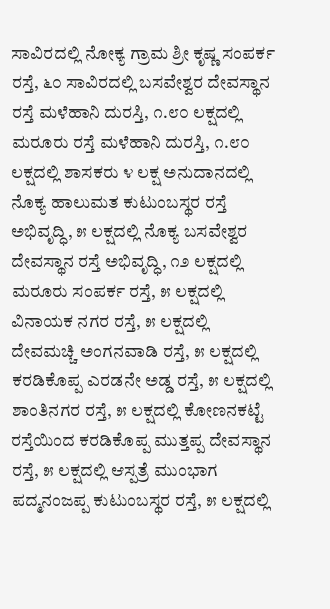ಸಾವಿರದಲ್ಲಿ ನೋಕ್ಯ ಗ್ರಾಮ ಶ್ರೀ ಕೃಷ್ಣ ಸಂಪರ್ಕ ರಸ್ತೆ, ೬೦ ಸಾವಿರದಲ್ಲಿ ಬಸವೇಶ್ವರ ದೇವಸ್ಥಾನ ರಸ್ತೆ ಮಳೆಹಾನಿ ದುರಸ್ತಿ, ೧.೮೦ ಲಕ್ಷದಲ್ಲಿ ಮರೂರು ರಸ್ತೆ ಮಳೆಹಾನಿ ದುರಸ್ತಿ, ೧.೮೦ ಲಕ್ಷದಲ್ಲಿ ಶಾಸಕರು ೪ ಲಕ್ಷ ಅನುದಾನದಲ್ಲಿ ನೊಕ್ಯ ಹಾಲುಮತ ಕುಟುಂಬಸ್ಥರ ರಸ್ತೆ ಅಭಿವೃದ್ಧಿ, ೫ ಲಕ್ಷದಲ್ಲಿ ನೊಕ್ಯ ಬಸವೇಶ್ವರ ದೇವಸ್ಥಾನ ರಸ್ತೆ ಅಭಿವೃದ್ಧಿ, ೧೨ ಲಕ್ಷದಲ್ಲಿ ಮರೂರು ಸಂಪರ್ಕ ರಸ್ತೆ, ೫ ಲಕ್ಷದಲ್ಲಿ ವಿನಾಯಕ ನಗರ ರಸ್ತೆ, ೫ ಲಕ್ಷದಲ್ಲಿ ದೇವಮಚ್ಚಿ ಅಂಗನವಾಡಿ ರಸ್ತೆ, ೫ ಲಕ್ಷದಲ್ಲಿ ಕರಡಿಕೊಪ್ಪ ಎರಡನೇ ಅಡ್ಡ ರಸ್ತೆ, ೫ ಲಕ್ಷದಲ್ಲಿ ಶಾಂತಿನಗರ ರಸ್ತೆ, ೫ ಲಕ್ಷದಲ್ಲಿ ಕೋಣನಕಟ್ಟೆ ರಸ್ತೆಯಿಂದ ಕರಡಿಕೊಪ್ಪ ಮುತ್ತಪ್ಪ ದೇವಸ್ಥಾನ ರಸ್ತೆ, ೫ ಲಕ್ಷದಲ್ಲಿ ಆಸ್ಪತ್ರೆ ಮುಂಭಾಗ ಪದ್ಮನಂಜಪ್ಪ ಕುಟುಂಬಸ್ಥರ ರಸ್ತೆ, ೫ ಲಕ್ಷದಲ್ಲಿ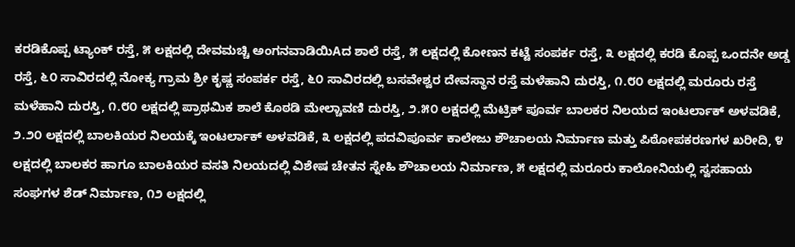ಕರಡಿಕೊಪ್ಪ ಟ್ಯಾಂಕ್ ರಸ್ತೆ, ೫ ಲಕ್ಷದಲ್ಲಿ ದೇವಮಚ್ಚಿ ಅಂಗನವಾಡಿಯಿAದ ಶಾಲೆ ರಸ್ತೆ, ೫ ಲಕ್ಷದಲ್ಲಿ ಕೋಣನ ಕಟ್ಟೆ ಸಂಪರ್ಕ ರಸ್ತೆ, ೩ ಲಕ್ಷದಲ್ಲಿ ಕರಡಿ ಕೊಪ್ಪ ಒಂದನೇ ಅಡ್ಡ ರಸ್ತೆ, ೬೦ ಸಾವಿರದಲ್ಲಿ ನೋಕ್ಯ ಗ್ರಾಮ ಶ್ರೀ ಕೃಷ್ಣ ಸಂಪರ್ಕ ರಸ್ತೆ, ೬೦ ಸಾವಿರದಲ್ಲಿ ಬಸವೇಶ್ವರ ದೇವಸ್ಥಾನ ರಸ್ತೆ ಮಳೆಹಾನಿ ದುರಸ್ತಿ, ೧.೮೦ ಲಕ್ಷದಲ್ಲಿ ಮರೂರು ರಸ್ತೆ ಮಳೆಹಾನಿ ದುರಸ್ತಿ, ೧.೮೦ ಲಕ್ಷದಲ್ಲಿ ಪ್ರಾಥಮಿಕ ಶಾಲೆ ಕೊಠಡಿ ಮೇಲ್ಚಾವಣಿ ದುರಸ್ತಿ, ೨.೫೦ ಲಕ್ಷದಲ್ಲಿ ಮೆಟ್ರಿಕ್ ಪೂರ್ವ ಬಾಲಕರ ನಿಲಯದ ಇಂಟರ್ಲಾಕ್ ಅಳವಡಿಕೆ, ೨.೨೦ ಲಕ್ಷದಲ್ಲಿ ಬಾಲಕಿಯರ ನಿಲಯಕ್ಕೆ ಇಂಟರ್ಲಾಕ್ ಅಳವಡಿಕೆ, ೩ ಲಕ್ಷದಲ್ಲಿ ಪದವಿಪೂರ್ವ ಕಾಲೇಜು ಶೌಚಾಲಯ ನಿರ್ಮಾಣ ಮತ್ತು ಪಿಠೋಪಕರಣಗಳ ಖರೀದಿ, ೪ ಲಕ್ಷದಲ್ಲಿ ಬಾಲಕರ ಹಾಗೂ ಬಾಲಕಿಯರ ವಸತಿ ನಿಲಯದಲ್ಲಿ ವಿಶೇಷ ಚೇತನ ಸ್ನೇಹಿ ಶೌಚಾಲಯ ನಿರ್ಮಾಣ, ೫ ಲಕ್ಷದಲ್ಲಿ ಮರೂರು ಕಾಲೋನಿಯಲ್ಲಿ ಸ್ವಸಹಾಯ ಸಂಘಗಳ ಶೆಡ್ ನಿರ್ಮಾಣ, ೧೨ ಲಕ್ಷದಲ್ಲಿ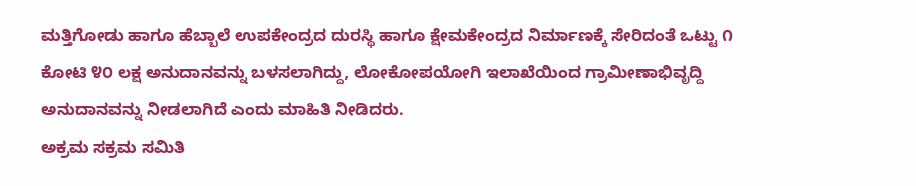ಮತ್ತಿಗೋಡು ಹಾಗೂ ಹೆಬ್ಬಾಲೆ ಉಪಕೇಂದ್ರದ ದುರಸ್ಥಿ ಹಾಗೂ ಕ್ಷೇಮಕೇಂದ್ರದ ನಿರ್ಮಾಣಕ್ಕೆ ಸೇರಿದಂತೆ ಒಟ್ಟು ೧ ಕೋಟಿ ೪೦ ಲಕ್ಷ ಅನುದಾನವನ್ನು ಬಳಸಲಾಗಿದ್ದು, ಲೋಕೋಪಯೋಗಿ ಇಲಾಖೆಯಿಂದ ಗ್ರಾಮೀಣಾಭಿವೃದ್ದಿ ಅನುದಾನವನ್ನು ನೀಡಲಾಗಿದೆ ಎಂದು ಮಾಹಿತಿ ನೀಡಿದರು.
ಅಕ್ರಮ ಸಕ್ರಮ ಸಮಿತಿ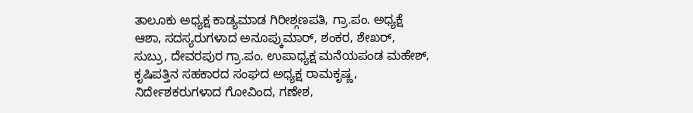ತಾಲೂಕು ಅಧ್ಯಕ್ಷ ಕಾಡ್ಯಮಾಡ ಗಿರೀಶ್ಗಣಪತಿ, ಗ್ರಾ.ಪಂ. ಅಧ್ಯಕ್ಷೆ ಆಶಾ, ಸದಸ್ಯರುಗಳಾದ ಅನೂಪ್ಕುಮಾರ್, ಶಂಕರ, ಶೇಖರ್, ಸುಬ್ರು, ದೇವರಪುರ ಗ್ರಾ.ಪಂ. ಉಪಾಧ್ಯಕ್ಷ ಮನೆಯಪಂಡ ಮಹೇಶ್, ಕೃಷಿಪತ್ತಿನ ಸಹಕಾರದ ಸಂಘದ ಅಧ್ಯಕ್ಷ ರಾಮಕೃಷ್ಣ, ನಿರ್ದೇಶಕರುಗಳಾದ ಗೋವಿಂದ, ಗಣೇಶ,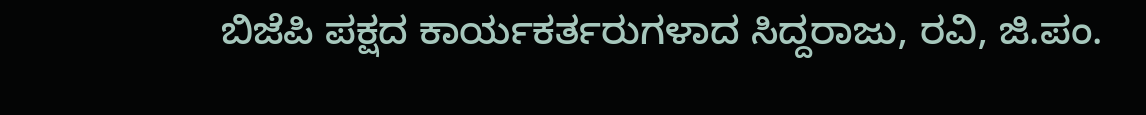ಬಿಜೆಪಿ ಪಕ್ಷದ ಕಾರ್ಯಕರ್ತರುಗಳಾದ ಸಿದ್ದರಾಜು, ರವಿ, ಜಿ.ಪಂ.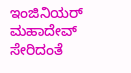ಇಂಜಿನಿಯರ್ ಮಹಾದೇವ್ ಸೇರಿದಂತೆ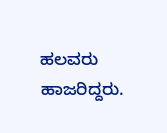ಹಲವರು ಹಾಜರಿದ್ದರು.